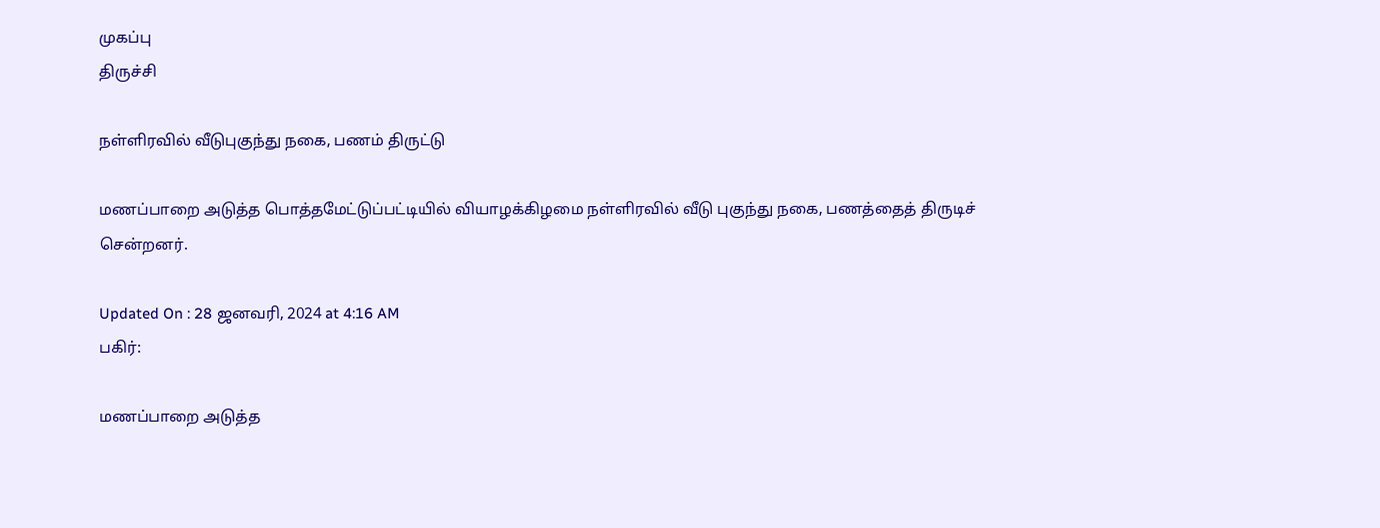முகப்பு
திருச்சி

நள்ளிரவில் வீடுபுகுந்து நகை, பணம் திருட்டு

மணப்பாறை அடுத்த பொத்தமேட்டுப்பட்டியில் வியாழக்கிழமை நள்ளிரவில் வீடு புகுந்து நகை, பணத்தைத் திருடிச் சென்றனர்.

Updated On : 28 ஜனவரி, 2024 at 4:16 AM
பகிர்:

மணப்பாறை அடுத்த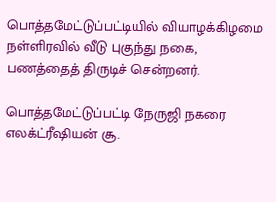பொத்தமேட்டுப்பட்டியில் வியாழக்கிழமை நள்ளிரவில் வீடு புகுந்து நகை, பணத்தைத் திருடிச் சென்றனர்.

பொத்தமேட்டுப்பட்டி நேருஜி நகரை எலக்ட்ரீஷியன் சூ.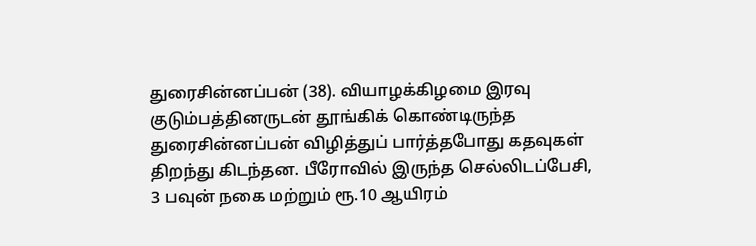துரைசின்னப்பன் (38). வியாழக்கிழமை இரவு குடும்பத்தினருடன் தூங்கிக் கொண்டிருந்த துரைசின்னப்பன் விழித்துப் பார்த்தபோது கதவுகள் திறந்து கிடந்தன. பீரோவில் இருந்த செல்லிடப்பேசி, 3 பவுன் நகை மற்றும் ரூ.10 ஆயிரம்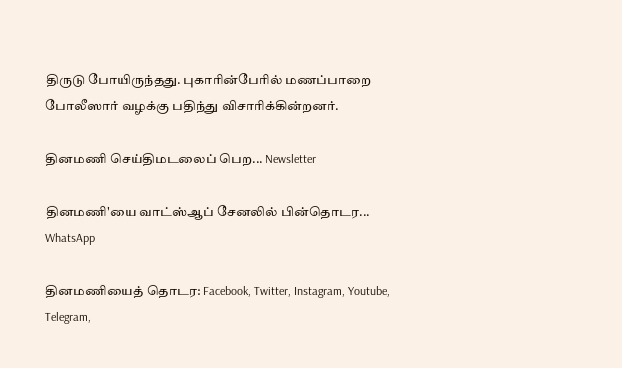திருடு போயிருந்தது. புகாரின்பேரில் மணப்பாறை போலீஸார் வழக்கு பதிந்து விசாரிக்கின்றனர்.

தினமணி செய்திமடலைப் பெற... Newsletter

தினமணி'யை வாட்ஸ்ஆப் சேனலில் பின்தொடர... WhatsApp

தினமணியைத் தொடர: Facebook, Twitter, Instagram, Youtube, Telegram,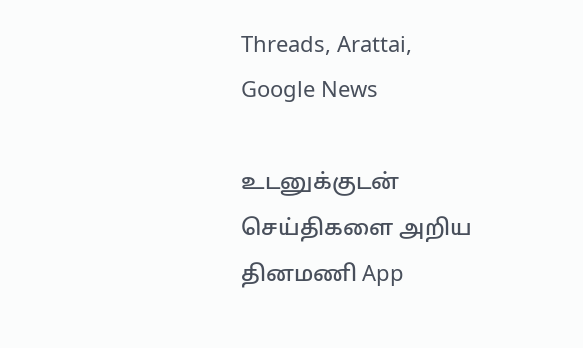Threads, Arattai, Google News

உடனுக்குடன் செய்திகளை அறிய தினமணி App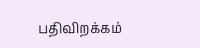பதிவிறக்கம்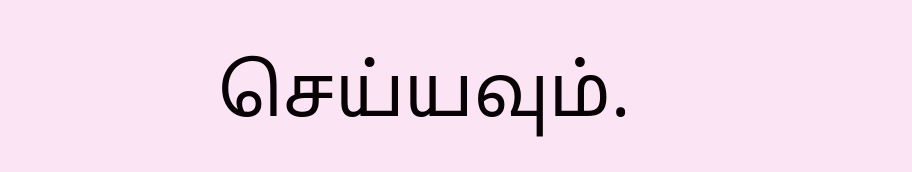செய்யவும்.